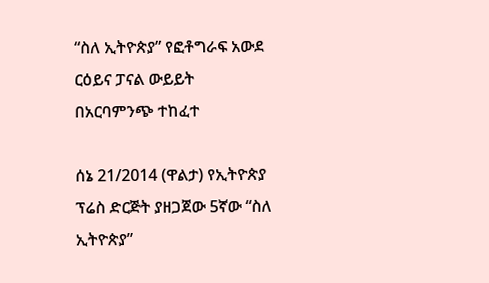“ስለ ኢትዮጵያ” የፎቶግራፍ አውደ ርዕይና ፓናል ውይይት በአርባምንጭ ተከፈተ

ሰኔ 21/2014 (ዋልታ) የኢትዮጵያ ፕሬስ ድርጅት ያዘጋጀው 5ኛው “ስለ ኢትዮጵያ”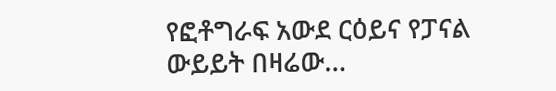የፎቶግራፍ አውደ ርዕይና የፓናል ውይይት በዛሬው…